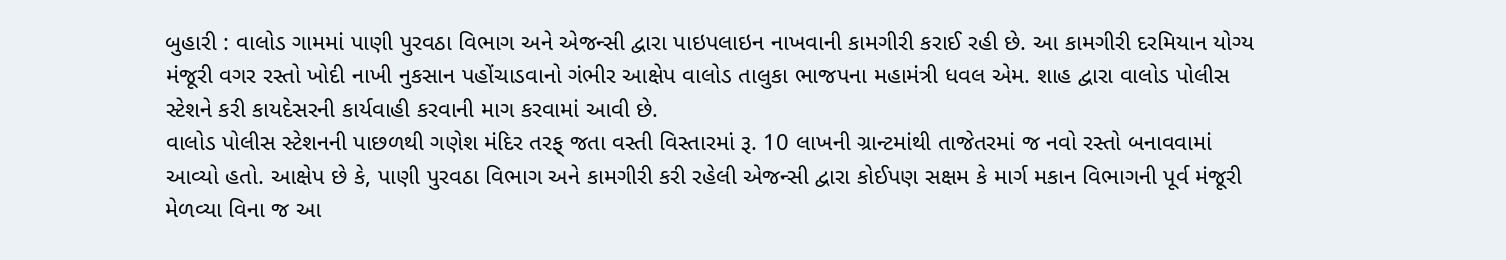બુહારી : વાલોડ ગામમાં પાણી પુરવઠા વિભાગ અને એજન્સી દ્વારા પાઇપલાઇન નાખવાની કામગીરી કરાઈ રહી છે. આ કામગીરી દરમિયાન યોગ્ય મંજૂરી વગર રસ્તો ખોદી નાખી નુકસાન પહોંચાડવાનો ગંભીર આક્ષેપ વાલોડ તાલુકા ભાજપના મહામંત્રી ધવલ એમ. શાહ દ્વારા વાલોડ પોલીસ સ્ટેશને કરી કાયદેસરની કાર્યવાહી કરવાની માગ કરવામાં આવી છે.
વાલોડ પોલીસ સ્ટેશનની પાછળથી ગણેશ મંદિર તરફ્ જતા વસ્તી વિસ્તારમાં રૂ. 10 લાખની ગ્રાન્ટમાંથી તાજેતરમાં જ નવો રસ્તો બનાવવામાં આવ્યો હતો. આક્ષેપ છે કે, પાણી પુરવઠા વિભાગ અને કામગીરી કરી રહેલી એજન્સી દ્વારા કોઈપણ સક્ષમ કે માર્ગ મકાન વિભાગની પૂર્વ મંજૂરી મેળવ્યા વિના જ આ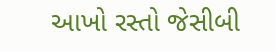આખો રસ્તો જેસીબી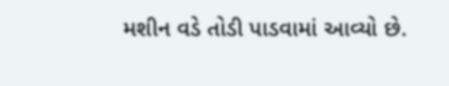મશીન વડે તોડી પાડવામાં આવ્યો છે.